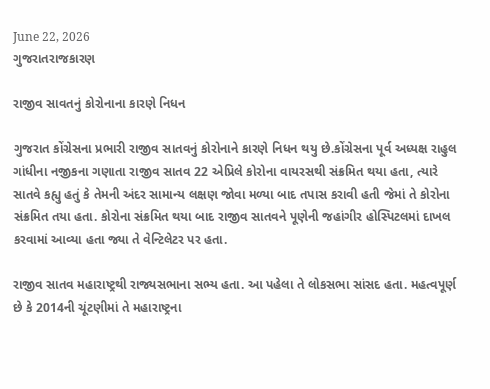June 22, 2026
ગુજરાતરાજકારણ

રાજીવ સાવતનું કોરોનાના કારણે નિધન

ગુજરાત કોંગ્રેસના પ્રભારી રાજીવ સાતવનું કોરોનાને કારણે નિધન થયુ છે.કોંગ્રેસના પૂર્વ અધ્યક્ષ રાહુલ ગાંધીના નજીકના ગણાતા રાજીવ સાતવ 22 એપ્રિલે કોરોના વાયરસથી સંક્રમિત થયા હતા, ત્યારે સાતવે કહ્યુ હતું કે તેમની અંદર સામાન્ય લક્ષણ જોવા મળ્યા બાદ તપાસ કરાવી હતી જેમાં તે કોરોના સંક્રમિત તયા હતા. કોરોના સંક્રમિત થયા બાદ રાજીવ સાતવને પૂણેની જહાંગીર હોસ્પિટલમાં દાખલ કરવામાં આવ્યા હતા જ્યા તે વેન્ટિલેટર પર હતા.

રાજીવ સાતવ મહારાષ્ટ્રથી રાજ્યસભાના સભ્ય હતા. આ પહેલા તે લોકસભા સાંસદ હતા. મહત્વપૂર્ણ છે કે 2014ની ચૂંટણીમાં તે મહારાષ્ટ્રના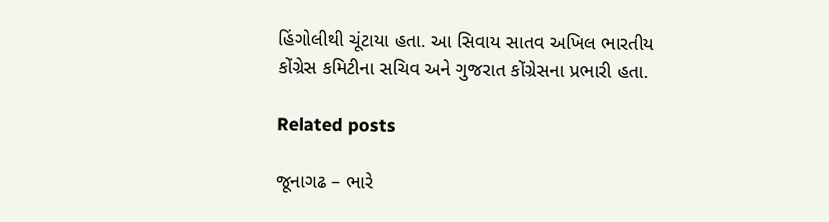હિંગોલીથી ચૂંટાયા હતા. આ સિવાય સાતવ અખિલ ભારતીય કોંગ્રેસ કમિટીના સચિવ અને ગુજરાત કોંગ્રેસના પ્રભારી હતા.

Related posts

જૂનાગઢ – ભારે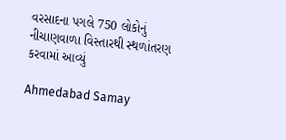વરસાદના પગલે 750 લોકોનું નીચાણવાળા વિસ્તારથી સ્થળાંતરણ કરવામાં આવ્યું

Ahmedabad Samay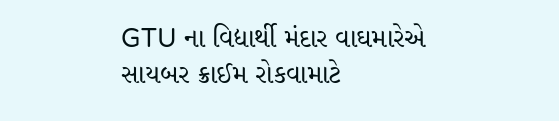GTU ના વિદ્યાર્થી મંદાર વાઘમારેએ સાયબર ક્રાઈમ રોકવામાટે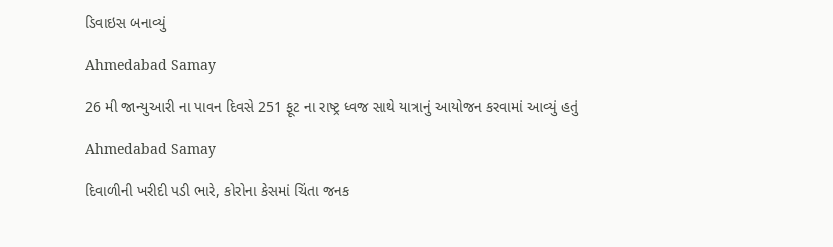ડિવાઇસ બનાવ્યું

Ahmedabad Samay

26 મી જાન્યુઆરી ના પાવન દિવસે 251 ફૂટ ના રાષ્ટ્ર ધ્વજ સાથે યાત્રાનું આયોજન કરવામાં આવ્યું હતું

Ahmedabad Samay

દિવાળીની ખરીદી પડી ભારે, કોરોના કેસમાં ચિંતા જનક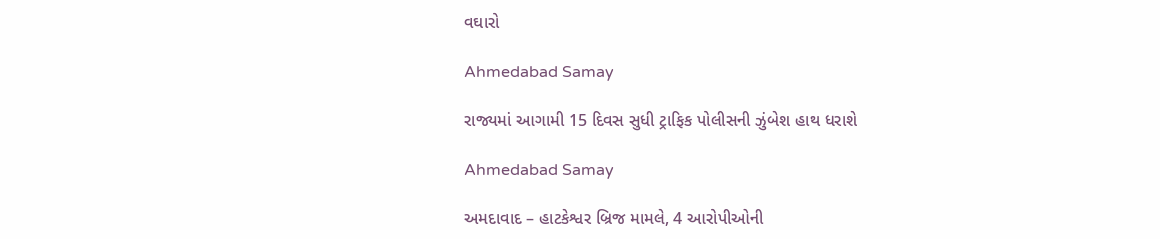વઘારો

Ahmedabad Samay

રાજ્યમાં આગામી 15 દિવસ સુધી ટ્રાફિક પોલીસની ઝુંબેશ હાથ ધરાશે

Ahmedabad Samay

અમદાવાદ – હાટકેશ્વર બ્રિજ મામલે, 4 આરોપીઓની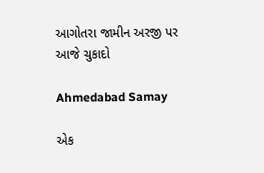આગોતરા જામીન અરજી પર આજે ચુકાદો

Ahmedabad Samay

એક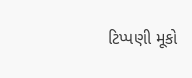ટિપ્પણી મૂકો